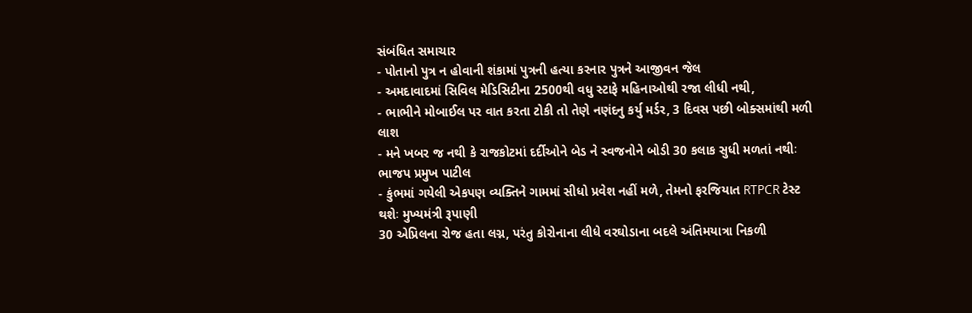સંબંધિત સમાચાર
- પોતાનો પુત્ર ન હોવાની શંકામાં પુત્રની હત્યા કરનાર પુત્રને આજીવન જેલ
- અમદાવાદમાં સિવિલ મેડિસિટીના 2500થી વધુ સ્ટાફે મહિનાઓથી રજા લીધી નથી,
- ભાભીને મોબાઈલ પર વાત કરતા ટોકી તો તેણે નણંદનુ કર્યુ મર્ડર, 3 દિવસ પછી બોક્સમાંથી મળી લાશ
- મને ખબર જ નથી કે રાજકોટમાં દર્દીઓને બેડ ને સ્વજનોને બોડી 30 કલાક સુધી મળતાં નથીઃ ભાજપ પ્રમુખ પાટીલ
- કુંભમાં ગયેલી એકપણ વ્યક્તિને ગામમાં સીધો પ્રવેશ નહીં મળે, તેમનો ફરજિયાત RTPCR ટેસ્ટ થશેઃ મુખ્યમંત્રી રૂપાણી
30 એપ્રિલના રોજ હતા લગ્ન, પરંતુ કોરોનાના લીધે વરઘોડાના બદલે અંતિમયાત્રા નિકળી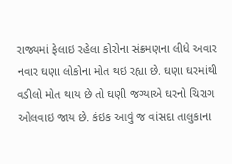રાજ્યમાં ફેલાઇ રહેલા કોરોના સંક્રમણના લીધે અવાર નવાર ઘણા લોકોના મોત થઇ રહ્યા છે. ઘણા ઘરમાંથી વડીલો મોત થાય છે તો ઘણી જગ્યાએ ઘરનો ચિરાગ ઓલવાઇ જાય છે. કંઇક આવું જ વાંસદા તાલુકાના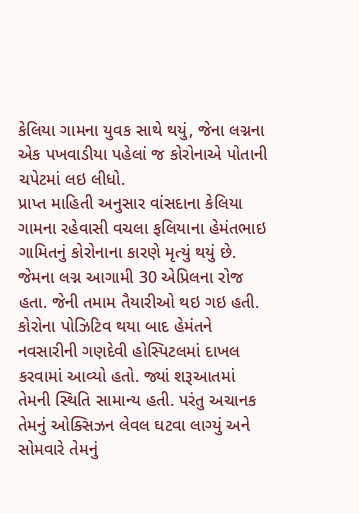કેલિયા ગામના યુવક સાથે થયું, જેના લગ્નના એક પખવાડીયા પહેલાં જ કોરોનાએ પોતાની ચપેટમાં લઇ લીધો.
પ્રાપ્ત માહિતી અનુસાર વાંસદાના કેલિયા ગામના રહેવાસી વચલા ફલિયાના હેમંતભાઇ ગામિતનું કોરોનાના કારણે મૃત્યું થયું છે. જેમના લગ્ન આગામી 30 એપ્રિલના રોજ હતા. જેની તમામ તૈયારીઓ થઇ ગઇ હતી.
કોરોના પોઝિટિવ થયા બાદ હેમંતને નવસારીની ગણદેવી હોસ્પિટલમાં દાખલ કરવામાં આવ્યો હતો. જ્યાં શરૂઆતમાં તેમની સ્થિતિ સામાન્ય હતી. પરંતુ અચાનક તેમનું ઓક્સિઝન લેવલ ઘટવા લાગ્યું અને સોમવારે તેમનું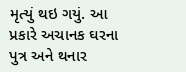મૃત્યું થઇ ગયું. આ પ્રકારે અચાનક ઘરના પુત્ર અને થનાર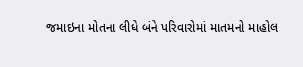જમાઇના મોતના લીધે બંને પરિવારોમાં માતમનો માહોલ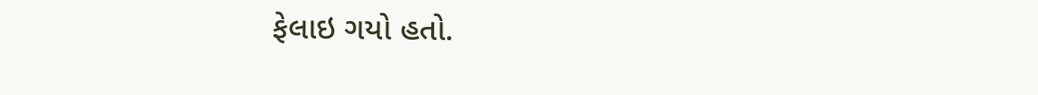ફેલાઇ ગયો હતો.